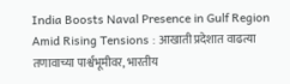India Boosts Naval Presence in Gulf Region Amid Rising Tensions : आखाती प्रदेशात वाढत्या तणावाच्या पार्श्वभूमीवर, भारतीय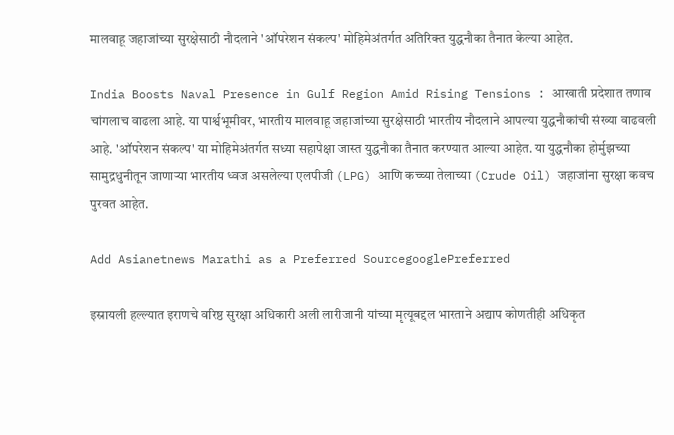मालवाहू जहाजांच्या सुरक्षेसाठी नौदलाने 'ऑपरेशन संकल्प' मोहिमेअंतर्गत अतिरिक्त युद्धनौका तैनात केल्या आहेत.

India Boosts Naval Presence in Gulf Region Amid Rising Tensions : आखाती प्रदेशात तणाव चांगलाच वाढला आहे. या पार्श्वभूमीवर, भारतीय मालवाहू जहाजांच्या सुरक्षेसाठी भारतीय नौदलाने आपल्या युद्धनौकांची संख्या वाढवली आहे. 'ऑपरेशन संकल्प' या मोहिमेअंतर्गत सध्या सहापेक्षा जास्त युद्धनौका तैनात करण्यात आल्या आहेत. या युद्धनौका होर्मुझच्या सामुद्रधुनीतून जाणाऱ्या भारतीय ध्वज असलेल्या एलपीजी (LPG) आणि कच्च्या तेलाच्या (Crude Oil) जहाजांना सुरक्षा कवच पुरवत आहेत.

Add Asianetnews Marathi as a Preferred SourcegooglePreferred

इस्रायली हल्ल्यात इराणचे वरिष्ठ सुरक्षा अधिकारी अली लारीजानी यांच्या मृत्यूबद्दल भारताने अद्याप कोणतीही अधिकृत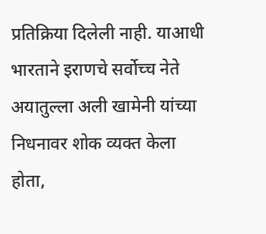प्रतिक्रिया दिलेली नाही. याआधी भारताने इराणचे सर्वोच्च नेते अयातुल्ला अली खामेनी यांच्या निधनावर शोक व्यक्त केला होता,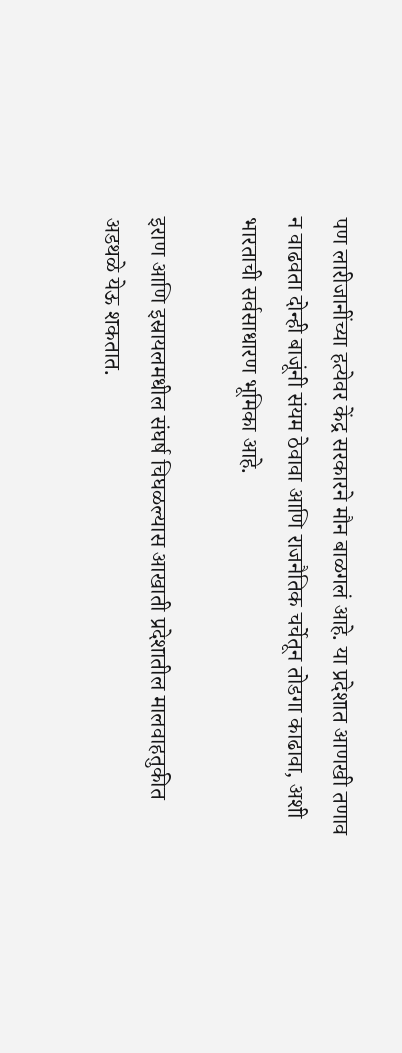पण लारीजानींच्या हत्येवर केंद्र सरकारने मौन बाळगलं आहे. या प्रदेशात आणखी तणाव न वाढवता दोन्ही बाजूंनी संयम ठेवावा आणि राजनैतिक चर्चेतून तोडगा काढावा, अशी भारताची सर्वसाधारण भूमिका आहे.

इराण आणि इस्रायलमधील संघर्ष चिघळल्यास आखाती प्रदेशातील मालवाहतुकीत अडथळे येऊ शकतात.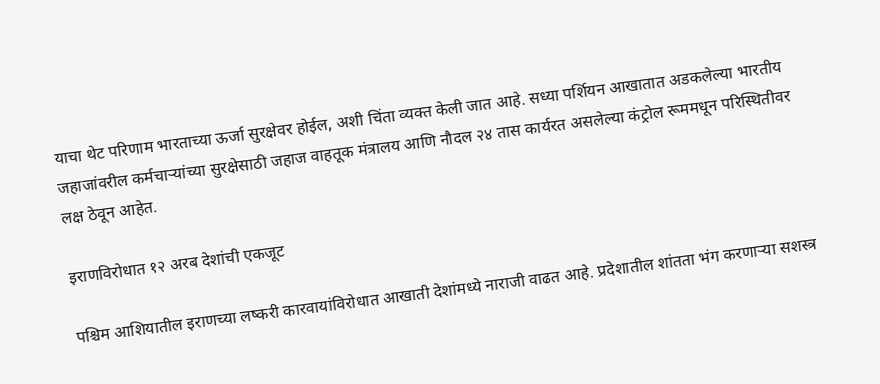याचा थेट परिणाम भारताच्या ऊर्जा सुरक्षेवर होईल, अशी चिंता व्यक्त केली जात आहे. सध्या पर्शियन आखातात अडकलेल्या भारतीय जहाजांवरील कर्मचाऱ्यांच्या सुरक्षेसाठी जहाज वाहतूक मंत्रालय आणि नौदल २४ तास कार्यरत असलेल्या कंट्रोल रूममधून परिस्थितीवर लक्ष ठेवून आहेत.

इराणविरोधात १२ अरब देशांची एकजूट

पश्चिम आशियातील इराणच्या लष्करी कारवायांविरोधात आखाती देशांमध्ये नाराजी वाढत आहे. प्रदेशातील शांतता भंग करणाऱ्या सशस्त्र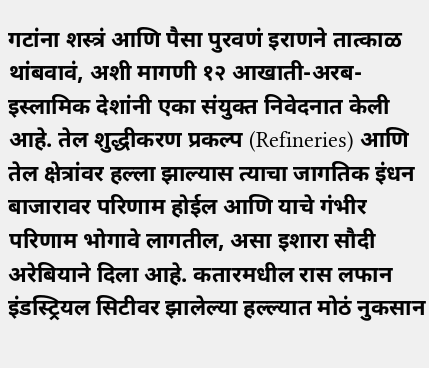गटांना शस्त्रं आणि पैसा पुरवणं इराणने तात्काळ थांबवावं, अशी मागणी १२ आखाती-अरब-इस्लामिक देशांनी एका संयुक्त निवेदनात केली आहे. तेल शुद्धीकरण प्रकल्प (Refineries) आणि तेल क्षेत्रांवर हल्ला झाल्यास त्याचा जागतिक इंधन बाजारावर परिणाम होईल आणि याचे गंभीर परिणाम भोगावे लागतील, असा इशारा सौदी अरेबियाने दिला आहे. कतारमधील रास लफान इंडस्ट्रियल सिटीवर झालेल्या हल्ल्यात मोठं नुकसान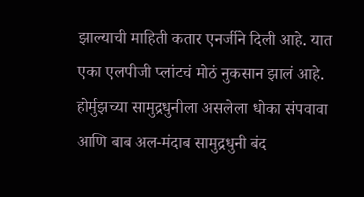झाल्याची माहिती कतार एनर्जीने दिली आहे. यात एका एलपीजी प्लांटचं मोठं नुकसान झालं आहे. होर्मुझच्या सामुद्रधुनीला असलेला धोका संपवावा आणि बाब अल-मंदाब सामुद्रधुनी बंद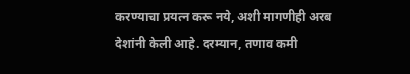करण्याचा प्रयत्न करू नये, अशी मागणीही अरब देशांनी केली आहे. दरम्यान, तणाव कमी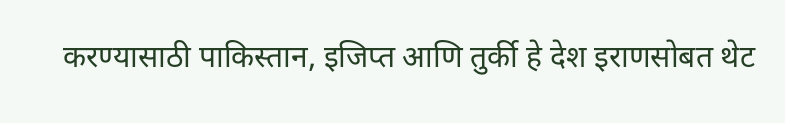करण्यासाठी पाकिस्तान, इजिप्त आणि तुर्की हे देश इराणसोबत थेट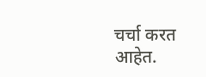चर्चा करत आहेत.